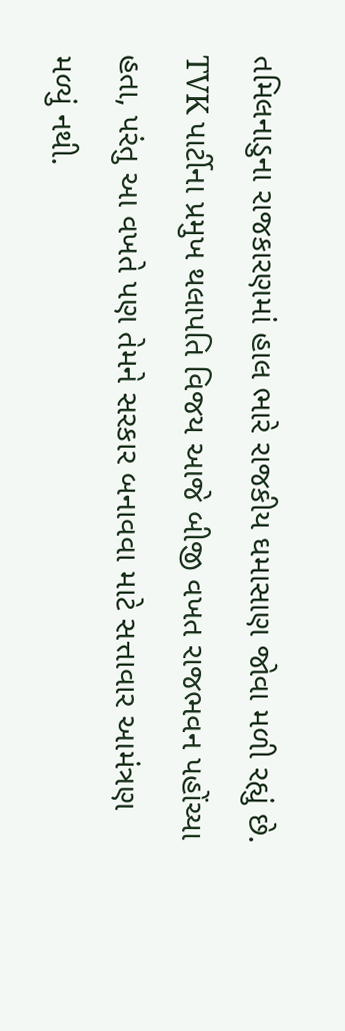તમિલનાડુના રાજકારણમાં હાલ ભારે રાજકીય ઘમાસાણ જોવા મળી રહ્યું છે. TVK પાર્ટીના પ્રમુખ થલાપતિ વિજય આજે બીજી વખત રાજભવન પહોંચ્યા હતા, પરંતુ આ વખતે પણ તેમને સરકાર બનાવવા માટે સત્તાવાર આમંત્રણ મળ્યું નથી.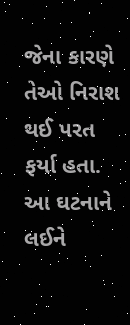જેના કારણે તેઓ નિરાશ થઈ પરત ફર્યા હતા. આ ઘટનાને લઈને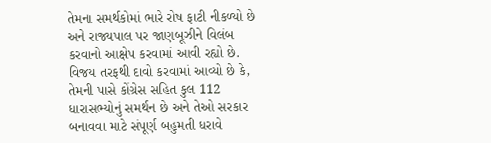તેમના સમર્થકોમાં ભારે રોષ ફાટી નીકળ્યો છે અને રાજ્યપાલ પર જાણબૂઝીને વિલંબ કરવાનો આક્ષેપ કરવામાં આવી રહ્યો છે.
વિજય તરફથી દાવો કરવામાં આવ્યો છે કે, તેમની પાસે કોંગ્રેસ સહિત કુલ 112 ધારાસભ્યોનું સમર્થન છે અને તેઓ સરકાર બનાવવા માટે સંપૂર્ણ બહુમતી ધરાવે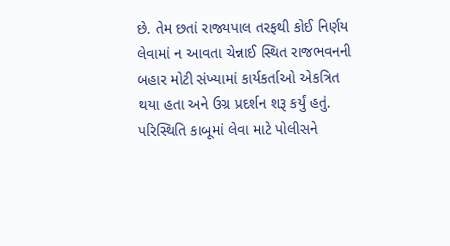છે. તેમ છતાં રાજ્યપાલ તરફથી કોઈ નિર્ણય લેવામાં ન આવતા ચેન્નાઈ સ્થિત રાજભવનની બહાર મોટી સંખ્યામાં કાર્યકર્તાઓ એકત્રિત થયા હતા અને ઉગ્ર પ્રદર્શન શરૂ કર્યું હતું. પરિસ્થિતિ કાબૂમાં લેવા માટે પોલીસને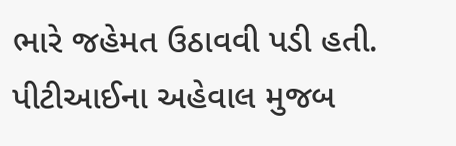ભારે જહેમત ઉઠાવવી પડી હતી.
પીટીઆઈના અહેવાલ મુજબ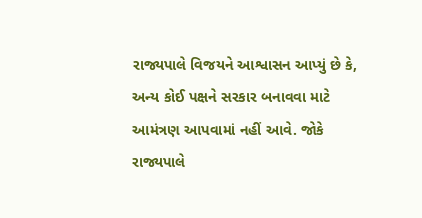રાજ્યપાલે વિજયને આશ્વાસન આપ્યું છે કે, અન્ય કોઈ પક્ષને સરકાર બનાવવા માટે આમંત્રણ આપવામાં નહીં આવે. જોકે રાજ્યપાલે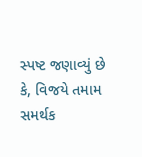સ્પષ્ટ જણાવ્યું છે કે, વિજયે તમામ સમર્થક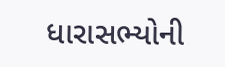ધારાસભ્યોની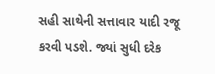સહી સાથેની સત્તાવાર યાદી રજૂ કરવી પડશે. જ્યાં સુધી દરેક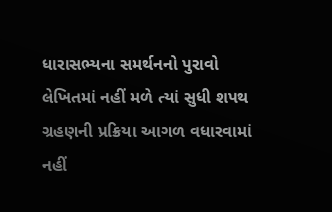ધારાસભ્યના સમર્થનનો પુરાવો લેખિતમાં નહીં મળે ત્યાં સુધી શપથ ગ્રહણની પ્રક્રિયા આગળ વધારવામાં નહીં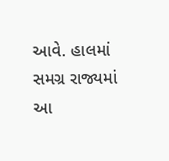આવે. હાલમાં સમગ્ર રાજ્યમાં આ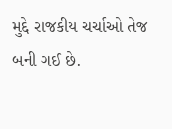મુદ્દે રાજકીય ચર્ચાઓ તેજ બની ગઈ છે.